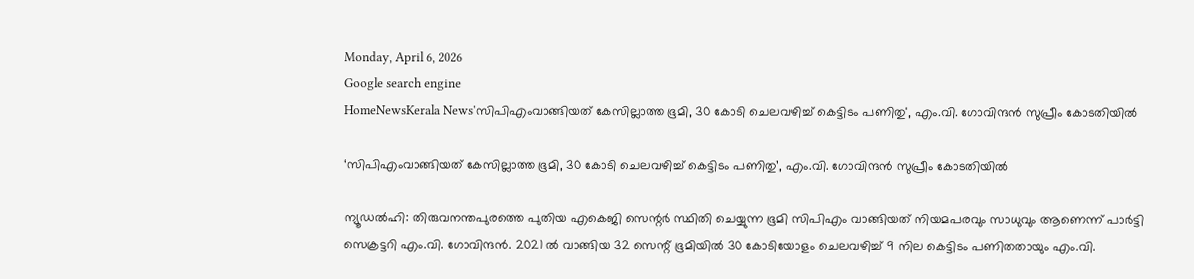Monday, April 6, 2026
Google search engine
HomeNewsKerala News'സിപിഎംവാങ്ങിയത് കേസില്ലാത്ത ഭൂമി, 30 കോടി ചെലവഴിച്ച് കെട്ടിടം പണിതു', എം.വി. ഗോവിന്ദന്‍ സുപ്രീം കോടതിയില്‍

‘സിപിഎംവാങ്ങിയത് കേസില്ലാത്ത ഭൂമി, 30 കോടി ചെലവഴിച്ച് കെട്ടിടം പണിതു’, എം.വി. ഗോവിന്ദന്‍ സുപ്രീം കോടതിയില്‍

ന്യൂഡല്‍ഹി: തിരുവനന്തപുരത്തെ പുതിയ എകെജി സെന്റര്‍ സ്ഥിതി ചെയ്യുന്ന ഭൂമി സിപിഎം വാങ്ങിയത് നിയമപരവും സാധുവും ആണെന്ന് പാര്‍ട്ടി സെക്രട്ടറി എം.വി. ഗോവിന്ദന്‍. 2021 ല്‍ വാങ്ങിയ 32 സെന്റ് ഭൂമിയില്‍ 30 കോടിയോളം ചെലവഴിച്ച് 9 നില കെട്ടിടം പണിതതായും എം.വി.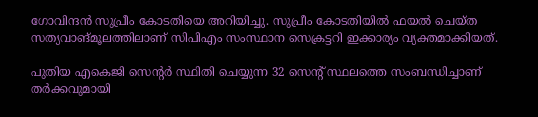ഗോവിന്ദന്‍ സുപ്രീം കോടതിയെ അറിയിച്ചു. സുപ്രീം കോടതിയില്‍ ഫയല്‍ ചെയ്ത സത്യവാങ്മൂലത്തിലാണ് സിപിഎം സംസ്ഥാന സെക്രട്ടറി ഇക്കാര്യം വ്യക്തമാക്കിയത്.

പുതിയ എകെജി സെന്റര്‍ സ്ഥിതി ചെയ്യുന്ന 32 സെന്റ് സ്ഥലത്തെ സംബന്ധിച്ചാണ് തര്‍ക്കവുമായി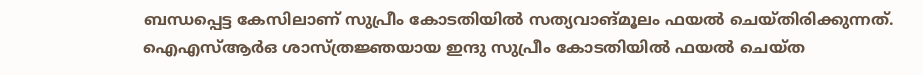ബന്ധപ്പെട്ട കേസിലാണ് സുപ്രീം കോടതിയില്‍ സത്യവാങ്മൂലം ഫയല്‍ ചെയ്തിരിക്കുന്നത്. ഐഎസ്ആര്‍ഒ ശാസ്ത്രജ്ഞയായ ഇന്ദു സുപ്രീം കോടതിയില്‍ ഫയല്‍ ചെയ്ത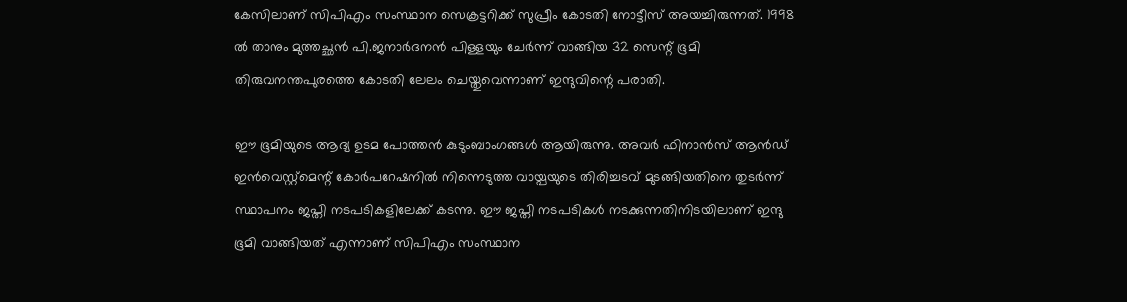കേസിലാണ് സിപിഎം സംസ്ഥാന സെക്രട്ടറിക്ക് സുപ്രീം കോടതി നോട്ടീസ് അയച്ചിരുന്നത്. 1998 ല്‍ താനും മുത്തച്ഛന്‍ പി.ജനാര്‍ദനന്‍ പിള്ളയും ചേര്‍ന്ന് വാങ്ങിയ 32 സെന്റ് ഭൂമി തിരുവനന്തപുരത്തെ കോടതി ലേലം ചെയ്തുവെന്നാണ് ഇന്ദുവിന്റെ പരാതി.

ഈ ഭൂമിയുടെ ആദ്യ ഉടമ പോത്തന്‍ കുടുംബാംഗങ്ങള്‍ ആയിരുന്നു. അവര്‍ ഫിനാന്‍സ് ആന്‍ഡ് ഇന്‍വെസ്റ്റ്മെന്റ് കോര്‍പറേഷനില്‍ നിന്നെടുത്ത വായ്പയുടെ തിരിച്ചടവ് മുടങ്ങിയതിനെ തുടര്‍ന്ന് സ്ഥാപനം ജപ്തി നടപടികളിലേക്ക് കടന്നു. ഈ ജപ്തി നടപടികള്‍ നടക്കുന്നതിനിടയിലാണ് ഇന്ദു ഭൂമി വാങ്ങിയത് എന്നാണ് സിപിഎം സംസ്ഥാന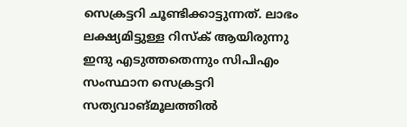സെക്രട്ടറി ചൂണ്ടിക്കാട്ടുന്നത്. ലാഭം ലക്ഷ്യമിട്ടുള്ള റിസ്‌ക് ആയിരുന്നു ഇന്ദു എടുത്തതെന്നും സിപിഎം സംസ്ഥാന സെക്രട്ടറി സത്യവാങ്മൂലത്തില്‍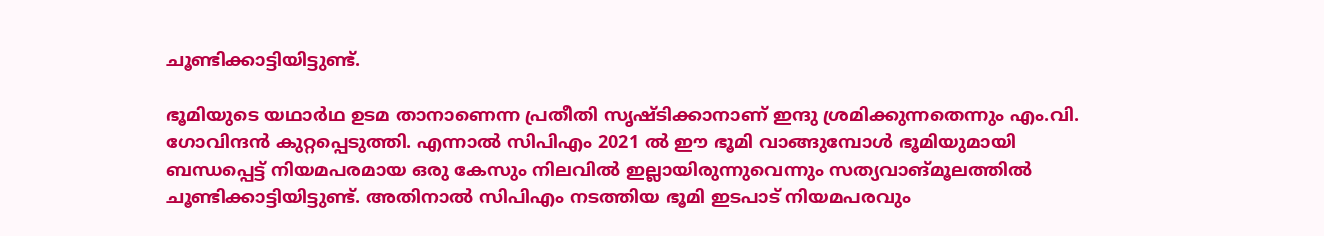ചൂണ്ടിക്കാട്ടിയിട്ടുണ്ട്.

ഭൂമിയുടെ യഥാര്‍ഥ ഉടമ താനാണെന്ന പ്രതീതി സൃഷ്ടിക്കാനാണ് ഇന്ദു ശ്രമിക്കുന്നതെന്നും എം.വി. ഗോവിന്ദന്‍ കുറ്റപ്പെടുത്തി. എന്നാല്‍ സിപിഎം 2021 ല്‍ ഈ ഭൂമി വാങ്ങുമ്പോള്‍ ഭൂമിയുമായി ബന്ധപ്പെട്ട് നിയമപരമായ ഒരു കേസും നിലവില്‍ ഇല്ലായിരുന്നുവെന്നും സത്യവാങ്മൂലത്തില്‍ ചൂണ്ടിക്കാട്ടിയിട്ടുണ്ട്. അതിനാല്‍ സിപിഎം നടത്തിയ ഭൂമി ഇടപാട് നിയമപരവും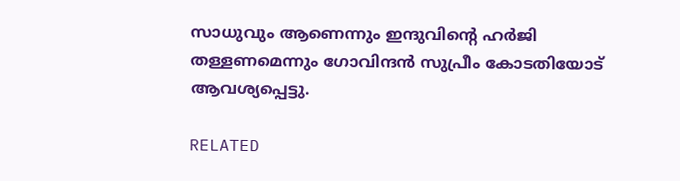സാധുവും ആണെന്നും ഇന്ദുവിന്റെ ഹര്‍ജി തള്ളണമെന്നും ഗോവിന്ദന്‍ സുപ്രീം കോടതിയോട് ആവശ്യപ്പെട്ടു.

RELATED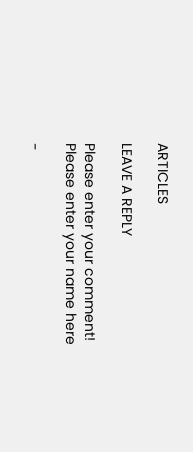ARTICLES

LEAVE A REPLY

Please enter your comment!
Please enter your name here

-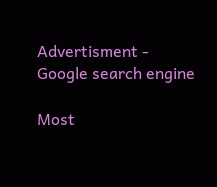Advertisment -
Google search engine

Most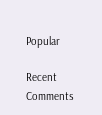Popular

Recent Comments